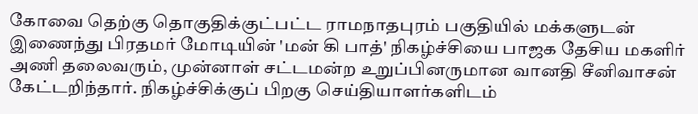கோவை தெற்கு தொகுதிக்குட்பட்ட ராமநாதபுரம் பகுதியில் மக்களுடன் இணைந்து பிரதமர் மோடியின் 'மன் கி பாத்' நிகழ்ச்சியை பாஜக தேசிய மகளிர் அணி தலைவரும், முன்னாள் சட்டமன்ற உறுப்பினருமான வானதி சீனிவாசன் கேட்டறிந்தார். நிகழ்ச்சிக்குப் பிறகு செய்தியாளர்களிடம்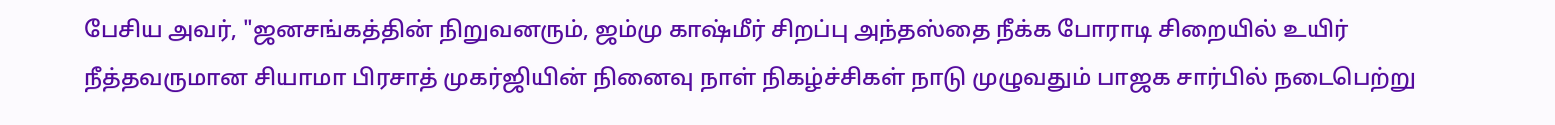பேசிய அவர், "ஜனசங்கத்தின் நிறுவனரும், ஜம்மு காஷ்மீர் சிறப்பு அந்தஸ்தை நீக்க போராடி சிறையில் உயிர் நீத்தவருமான சியாமா பிரசாத் முகர்ஜியின் நினைவு நாள் நிகழ்ச்சிகள் நாடு முழுவதும் பாஜக சார்பில் நடைபெற்று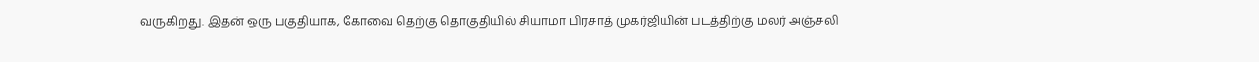வருகிறது. இதன் ஒரு பகுதியாக, கோவை தெற்கு தொகுதியில் சியாமா பிரசாத் முகர்ஜியின் படத்திற்கு மலர் அஞ்சலி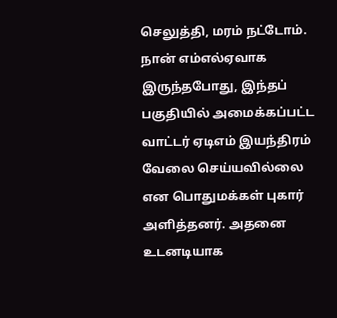செலுத்தி, மரம் நட்டோம். நான் எம்எல்ஏவாக இருந்தபோது, இந்தப் பகுதியில் அமைக்கப்பட்ட வாட்டர் ஏடிஎம் இயந்திரம் வேலை செய்யவில்லை என பொதுமக்கள் புகார் அளித்தனர். அதனை உடனடியாக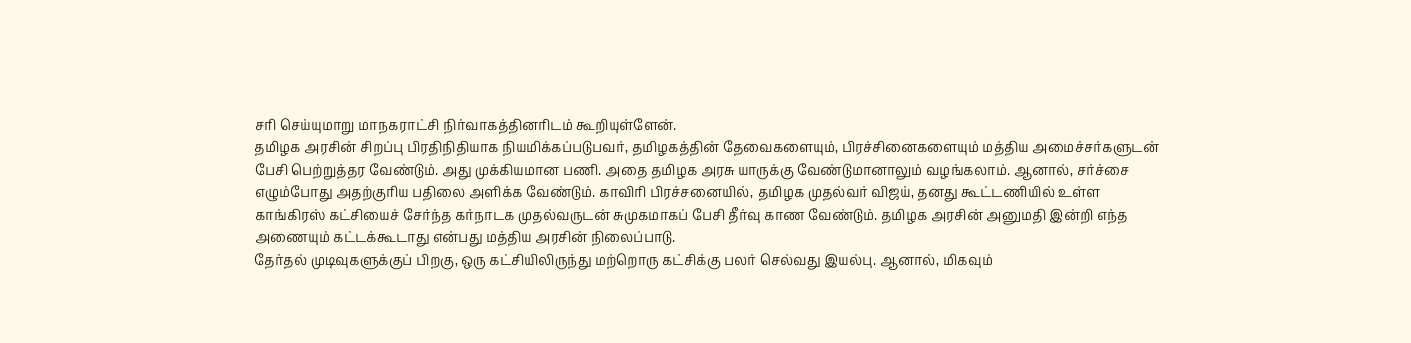சரி செய்யுமாறு மாநகராட்சி நிர்வாகத்தினரிடம் கூறியுள்ளேன்.
தமிழக அரசின் சிறப்பு பிரதிநிதியாக நியமிக்கப்படுபவர், தமிழகத்தின் தேவைகளையும், பிரச்சினைகளையும் மத்திய அமைச்சர்களுடன் பேசி பெற்றுத்தர வேண்டும். அது முக்கியமான பணி. அதை தமிழக அரசு யாருக்கு வேண்டுமானாலும் வழங்கலாம். ஆனால், சர்ச்சை எழும்போது அதற்குரிய பதிலை அளிக்க வேண்டும். காவிரி பிரச்சனையில், தமிழக முதல்வர் விஜய், தனது கூட்டணியில் உள்ள காங்கிரஸ் கட்சியைச் சேர்ந்த கர்நாடக முதல்வருடன் சுமுகமாகப் பேசி தீர்வு காண வேண்டும். தமிழக அரசின் அனுமதி இன்றி எந்த அணையும் கட்டக்கூடாது என்பது மத்திய அரசின் நிலைப்பாடு.
தேர்தல் முடிவுகளுக்குப் பிறகு, ஒரு கட்சியிலிருந்து மற்றொரு கட்சிக்கு பலர் செல்வது இயல்பு. ஆனால், மிகவும்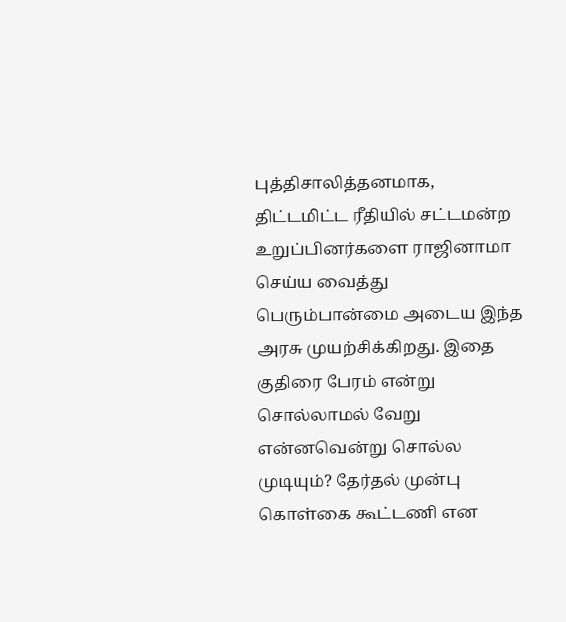புத்திசாலித்தனமாக, திட்டமிட்ட ரீதியில் சட்டமன்ற உறுப்பினர்களை ராஜினாமா செய்ய வைத்து பெரும்பான்மை அடைய இந்த அரசு முயற்சிக்கிறது. இதை குதிரை பேரம் என்று சொல்லாமல் வேறு என்னவென்று சொல்ல முடியும்? தேர்தல் முன்பு கொள்கை கூட்டணி என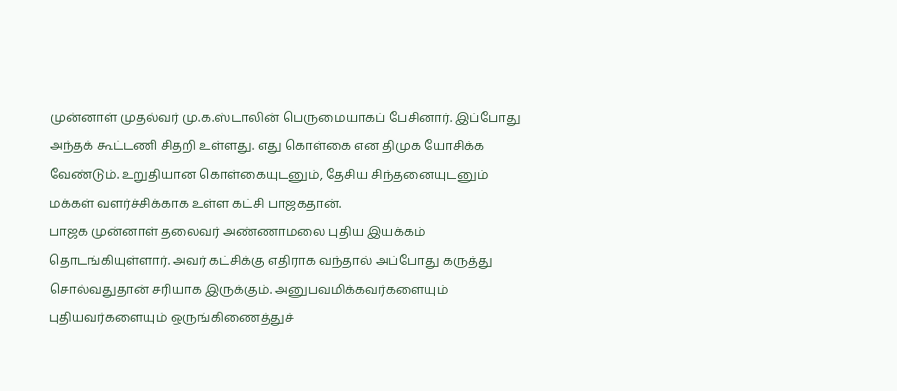முன்னாள் முதல்வர் மு.க.ஸ்டாலின் பெருமையாகப் பேசினார். இப்போது அந்தக் கூட்டணி சிதறி உள்ளது. எது கொள்கை என திமுக யோசிக்க வேண்டும். உறுதியான கொள்கையுடனும், தேசிய சிந்தனையுடனும் மக்கள் வளர்ச்சிக்காக உள்ள கட்சி பாஜகதான்.
பாஜக முன்னாள் தலைவர் அண்ணாமலை புதிய இயக்கம் தொடங்கியுள்ளார். அவர் கட்சிக்கு எதிராக வந்தால் அப்போது கருத்து சொல்வதுதான் சரியாக இருக்கும். அனுபவமிக்கவர்களையும் புதியவர்களையும் ஒருங்கிணைத்துச்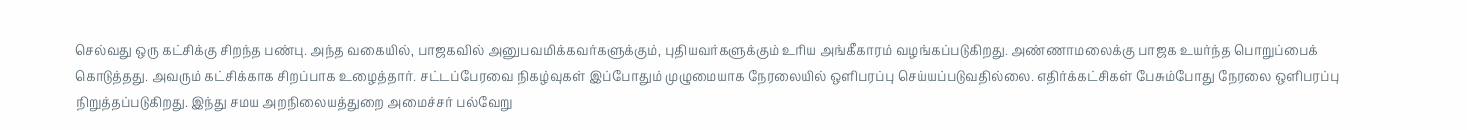செல்வது ஒரு கட்சிக்கு சிறந்த பண்பு. அந்த வகையில், பாஜகவில் அனுபவமிக்கவர்களுக்கும், புதியவர்களுக்கும் உரிய அங்கீகாரம் வழங்கப்படுகிறது. அண்ணாமலைக்கு பாஜக உயர்ந்த பொறுப்பைக் கொடுத்தது. அவரும் கட்சிக்காக சிறப்பாக உழைத்தார். சட்டப்பேரவை நிகழ்வுகள் இப்போதும் முழுமையாக நேரலையில் ஒளிபரப்பு செய்யப்படுவதில்லை. எதிர்க்கட்சிகள் பேசும்போது நேரலை ஒளிபரப்பு நிறுத்தப்படுகிறது. இந்து சமய அறநிலையத்துறை அமைச்சர் பல்வேறு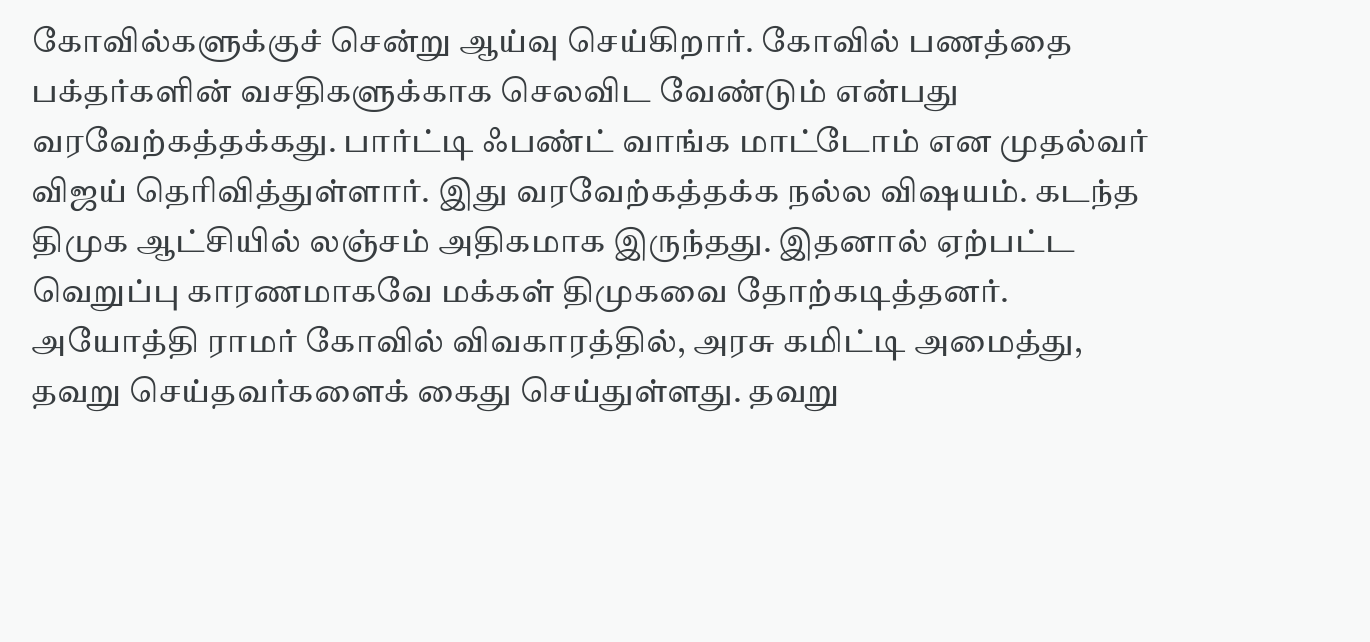கோவில்களுக்குச் சென்று ஆய்வு செய்கிறார். கோவில் பணத்தை பக்தர்களின் வசதிகளுக்காக செலவிட வேண்டும் என்பது வரவேற்கத்தக்கது. பார்ட்டி ஃபண்ட் வாங்க மாட்டோம் என முதல்வர் விஜய் தெரிவித்துள்ளார். இது வரவேற்கத்தக்க நல்ல விஷயம். கடந்த திமுக ஆட்சியில் லஞ்சம் அதிகமாக இருந்தது. இதனால் ஏற்பட்ட வெறுப்பு காரணமாகவே மக்கள் திமுகவை தோற்கடித்தனர். அயோத்தி ராமர் கோவில் விவகாரத்தில், அரசு கமிட்டி அமைத்து, தவறு செய்தவர்களைக் கைது செய்துள்ளது. தவறு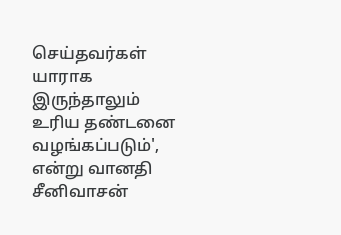செய்தவர்கள் யாராக இருந்தாலும் உரிய தண்டனை வழங்கப்படும்', என்று வானதி சீனிவாசன்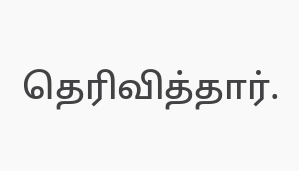தெரிவித்தார்.